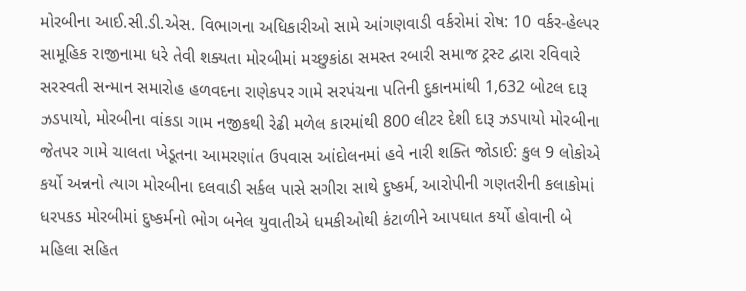મોરબીના આઈ.સી.ડી.એસ. વિભાગના અધિકારીઓ સામે આંગણવાડી વર્કરોમાં રોષ: 10 વર્કર-હેલ્પર સામૂહિક રાજીનામા ધરે તેવી શક્યતા મોરબીમાં મચ્છુકાંઠા સમસ્ત રબારી સમાજ ટ્રસ્ટ દ્વારા રવિવારે સરસ્વતી સન્માન સમારોહ હળવદના રાણેકપર ગામે સરપંચના પતિની દુકાનમાંથી 1,632 બોટલ દારૂ ઝડપાયો, મોરબીના વાંકડા ગામ નજીકથી રેઢી મળેલ કારમાંથી 800 લીટર દેશી દારૂ ઝડપાયો મોરબીના જેતપર ગામે ચાલતા ખેડૂતના આમરણાંત ઉપવાસ આંદોલનમાં હવે નારી શક્તિ જોડાઈ: કુલ 9 લોકોએ કર્યો અન્નનો ત્યાગ મોરબીના દલવાડી સર્કલ પાસે સગીરા સાથે દુષ્કર્મ, આરોપીની ગણતરીની કલાકોમાં ધરપકડ મોરબીમાં દુષ્કર્મનો ભોગ બનેલ યુવાતીએ ધમકીઓથી કંટાળીને આપઘાત કર્યો હોવાની બે મહિલા સહિત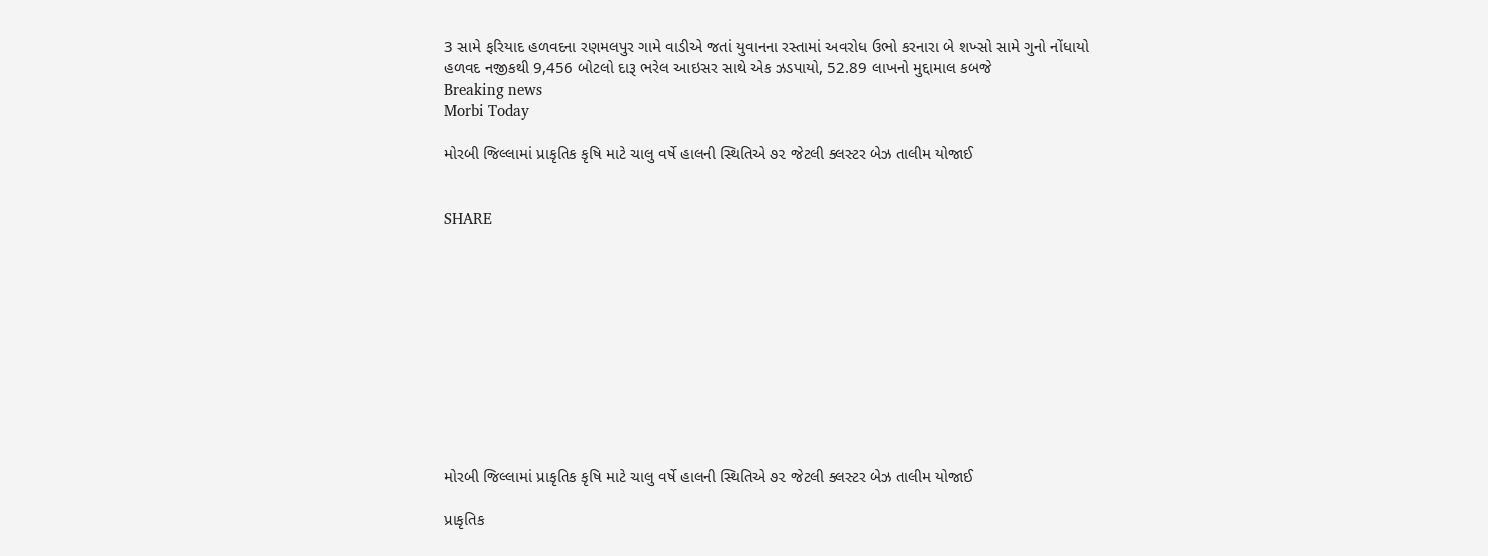3 સામે ફરિયાદ હળવદના રણમલપુર ગામે વાડીએ જતાં યુવાનના રસ્તામાં અવરોધ ઉભો કરનારા બે શખ્સો સામે ગુનો નોંધાયો હળવદ નજીકથી 9,456 બોટલો દારૂ ભરેલ આઇસર સાથે એક ઝડપાયો, 52.89 લાખનો મુદ્દામાલ કબજે
Breaking news
Morbi Today

મોરબી જિલ્લામાં પ્રાકૃતિક કૃષિ માટે ચાલુ વર્ષે હાલની સ્થિતિએ ૭૨ જેટલી ક્લસ્ટર બેઝ તાલીમ યોજાઈ


SHARE











મોરબી જિલ્લામાં પ્રાકૃતિક કૃષિ માટે ચાલુ વર્ષે હાલની સ્થિતિએ ૭૨ જેટલી ક્લસ્ટર બેઝ તાલીમ યોજાઈ

પ્રાકૃતિક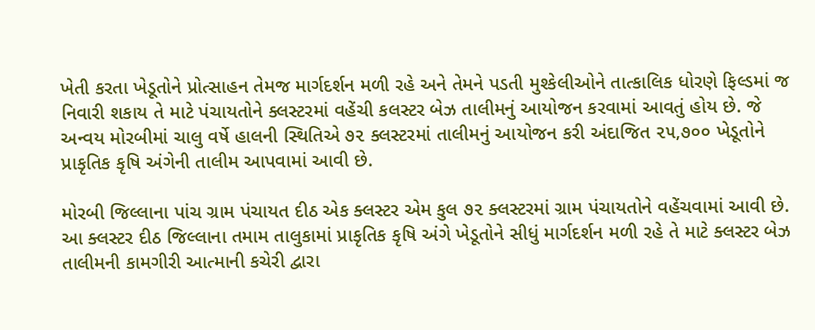ખેતી કરતા ખેડૂતોને પ્રોત્સાહન તેમજ માર્ગદર્શન મળી રહે અને તેમને પડતી મુશ્કેલીઓને તાત્કાલિક ધોરણે ફિલ્ડમાં જ નિવારી શકાય તે માટે પંચાયતોને ક્લસ્ટરમાં વહેંચી કલસ્ટર બેઝ તાલીમનું આયોજન કરવામાં આવતું હોય છે. જે અન્વય મોરબીમાં ચાલુ વર્ષે હાલની સ્થિતિએ ૭૨ ક્લસ્ટરમાં તાલીમનું આયોજન કરી અંદાજિત ૨૫,૭૦૦ ખેડૂતોને પ્રાકૃતિક કૃષિ અંગેની તાલીમ આપવામાં આવી છે.

મોરબી જિલ્લાના પાંચ ગ્રામ પંચાયત દીઠ એક ક્લસ્ટર એમ કુલ ૭૨ ક્લસ્ટરમાં ગ્રામ પંચાયતોને વહેંચવામાં આવી છે. આ ક્લસ્ટર દીઠ જિલ્લાના તમામ તાલુકામાં પ્રાકૃતિક કૃષિ અંગે ખેડૂતોને સીધું માર્ગદર્શન મળી રહે તે માટે ક્લસ્ટર બેઝ તાલીમની કામગીરી આત્માની કચેરી દ્વારા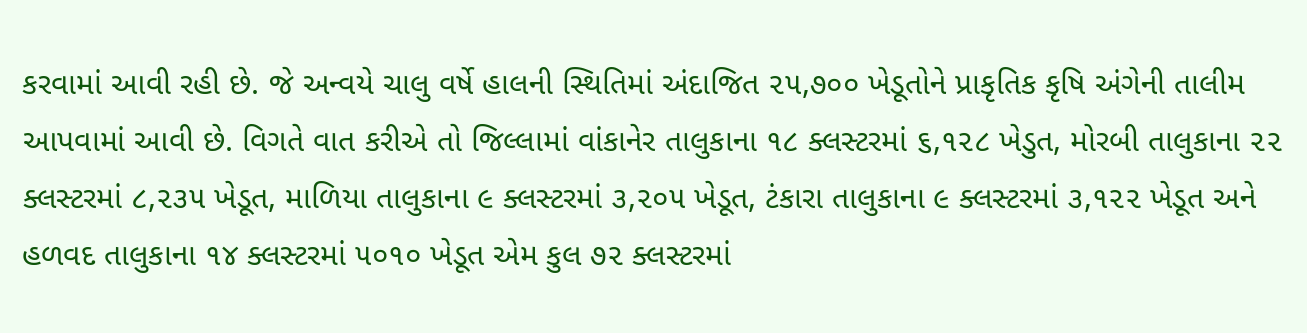કરવામાં આવી રહી છે. જે અન્વયે ચાલુ વર્ષે હાલની સ્થિતિમાં અંદાજિત ૨૫,૭૦૦ ખેડૂતોને પ્રાકૃતિક કૃષિ અંગેની તાલીમ આપવામાં આવી છે. વિગતે વાત કરીએ તો જિલ્લામાં વાંકાનેર તાલુકાના ૧૮ ક્લસ્ટરમાં ૬,૧૨૮ ખેડુત, મોરબી તાલુકાના ૨૨ ક્લસ્ટરમાં ૮,૨૩૫ ખેડૂત, માળિયા તાલુકાના ૯ ક્લસ્ટરમાં ૩,૨૦૫ ખેડૂત, ટંકારા તાલુકાના ૯ ક્લસ્ટરમાં ૩,૧૨૨ ખેડૂત અને હળવદ તાલુકાના ૧૪ ક્લસ્ટરમાં ૫૦૧૦ ખેડૂત એમ કુલ ૭૨ ક્લસ્ટરમાં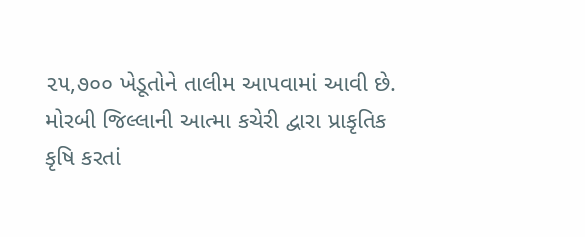૨૫,૭૦૦ ખેડૂતોને તાલીમ આપવામાં આવી છે. મોરબી જિલ્લાની આત્મા કચેરી દ્વારા પ્રાકૃતિક કૃષિ કરતાં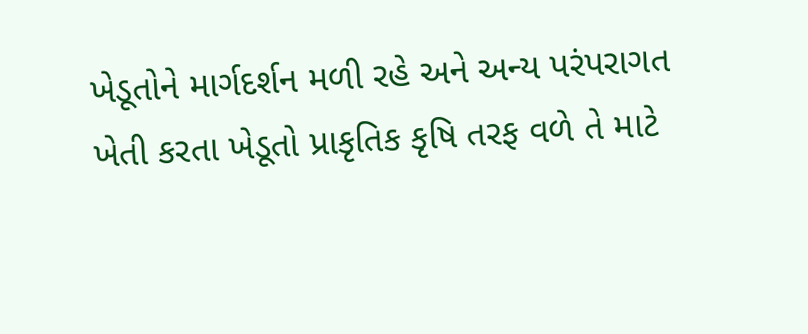ખેડૂતોને માર્ગદર્શન મળી રહે અને અન્ય પરંપરાગત ખેતી કરતા ખેડૂતો પ્રાકૃતિક કૃષિ તરફ વળે તે માટે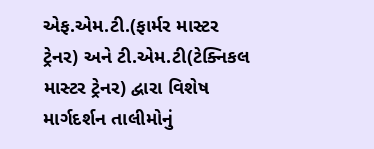એફ.એમ.ટી.(ફાર્મર માસ્ટર ટ્રેનર) અને ટી.એમ.ટી(ટેક્નિકલ માસ્ટર ટ્રેનર) દ્વારા વિશેષ માર્ગદર્શન તાલીમોનું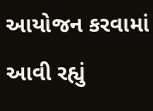આયોજન કરવામાં આવી રહ્યું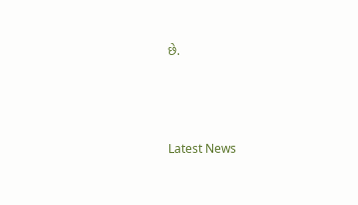છે.






Latest News